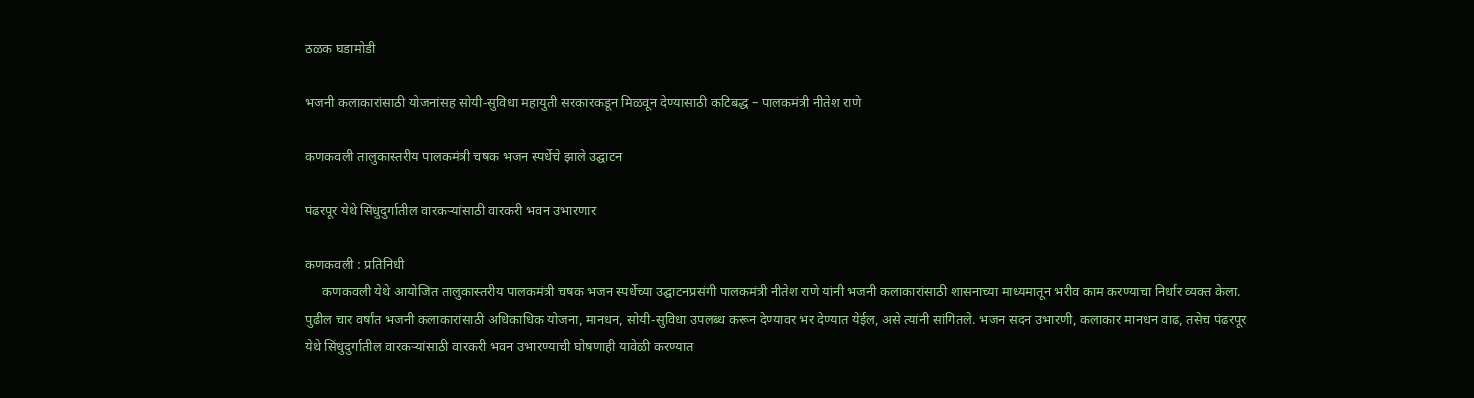ठळक घडामोडी

भजनी कलाकारांसाठी योजनांसह सोयी-सुविधा महायुती सरकारकडून मिळवून देण्यासाठी कटिबद्ध – पालकमंत्री नीतेश राणे

कणकवली तालुकास्तरीय पालकमंत्री चषक भजन स्पर्धेचे झाले उद्घाटन

पंढरपूर येथे सिंधुदुर्गातील वारकऱ्यांसाठी वारकरी भवन उभारणार

कणकवली : प्रतिनिधी
     कणकवली येथे आयोजित तालुकास्तरीय पालकमंत्री चषक भजन स्पर्धेच्या उद्घाटनप्रसंगी पालकमंत्री नीतेश राणे यांनी भजनी कलाकारांसाठी शासनाच्या माध्यमातून भरीव काम करण्याचा निर्धार व्यक्त केला. पुढील चार वर्षांत भजनी कलाकारांसाठी अधिकाधिक योजना, मानधन, सोयी-सुविधा उपलब्ध करून देण्यावर भर देण्यात येईल, असे त्यांनी सांगितले. भजन सदन उभारणी, कलाकार मानधन वाढ, तसेच पंढरपूर येथे सिंधुदुर्गातील वारकऱ्यांसाठी वारकरी भवन उभारण्याची घोषणाही यावेळी करण्यात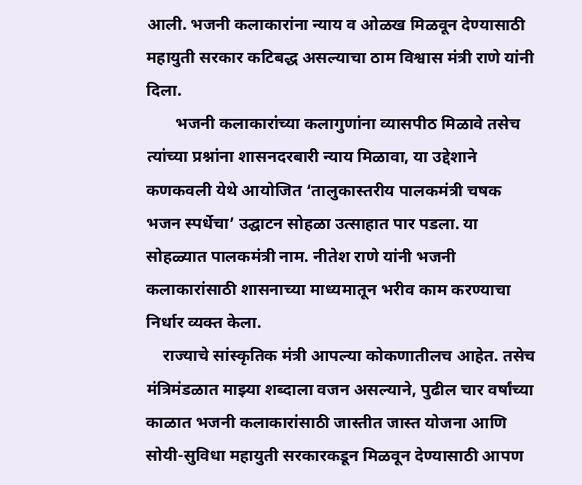आली. भजनी कलाकारांना न्याय व ओळख मिळवून देण्यासाठी महायुती सरकार कटिबद्ध असल्याचा ठाम विश्वास मंत्री राणे यांनी दिला.
       भजनी कलाकारांच्या कलागुणांना व्यासपीठ मिळावे तसेच त्यांच्या प्रश्नांना शासनदरबारी न्याय मिळावा, या उद्देशाने कणकवली येथे आयोजित ‘तालुकास्तरीय पालकमंत्री चषक भजन स्पर्धेचा’ उद्घाटन सोहळा उत्साहात पार पडला. या सोहळ्यात पालकमंत्री नाम. नीतेश राणे यांनी भजनी कलाकारांसाठी शासनाच्या माध्यमातून भरीव काम करण्याचा निर्धार व्यक्त केला.
    राज्याचे सांस्कृतिक मंत्री आपल्या कोकणातीलच आहेत. तसेच मंत्रिमंडळात माझ्या शब्दाला वजन असल्याने, पुढील चार वर्षांच्या काळात भजनी कलाकारांसाठी जास्तीत जास्त योजना आणि सोयी-सुविधा महायुती सरकारकडून मिळवून देण्यासाठी आपण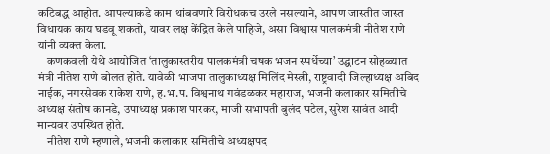कटिबद्ध आहोत. आपल्याकडे काम थांबवणारे विरोधकच उरले नसल्याने, आपण जास्तीत जास्त विधायक काय घडवू शकतो, यावर लक्ष केंद्रित केले पाहिजे, असा विश्वास पालकमंत्री नीतेश राणे यांनी व्यक्त केला.
    कणकवली येथे आयोजित ‘तालुकास्तरीय पालकमंत्री चषक भजन स्पर्धेच्या’ उद्घाटन सोहळ्यात मंत्री नीतेश राणे बोलत होते. यावेळी भाजपा तालुकाध्यक्ष मिलिंद मेस्त्री, राष्ट्रवादी जिल्हाध्यक्ष अबिद नाईक, नगरसेवक राकेश राणे, ह.भ.प. विश्वनाथ गवंडळकर महाराज, भजनी कलाकार समितीचे अध्यक्ष संतोष कानडे, उपाध्यक्ष प्रकाश पारकर, माजी सभापती बुलंद पटेल, सुरेश सावंत आदी मान्यवर उपस्थित होते.
    नीतेश राणे म्हणाले, भजनी कलाकार समितीचे अध्यक्षपद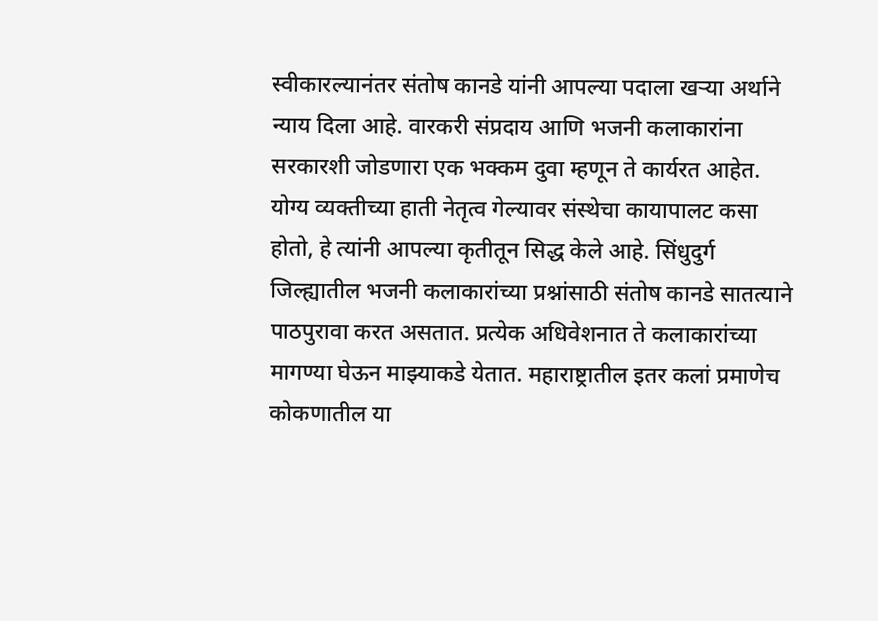स्वीकारल्यानंतर संतोष कानडे यांनी आपल्या पदाला खऱ्या अर्थाने न्याय दिला आहे. वारकरी संप्रदाय आणि भजनी कलाकारांना सरकारशी जोडणारा एक भक्कम दुवा म्हणून ते कार्यरत आहेत. योग्य व्यक्तीच्या हाती नेतृत्व गेल्यावर संस्थेचा कायापालट कसा होतो, हे त्यांनी आपल्या कृतीतून सिद्ध केले आहे. सिंधुदुर्ग जिल्ह्यातील भजनी कलाकारांच्या प्रश्नांसाठी संतोष कानडे सातत्याने पाठपुरावा करत असतात. प्रत्येक अधिवेशनात ते कलाकारांच्या मागण्या घेऊन माझ्याकडे येतात. महाराष्ट्रातील इतर कलां प्रमाणेच कोकणातील या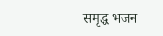समृद्ध भजन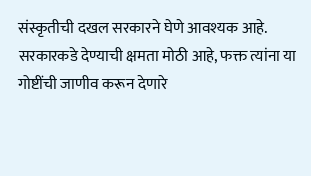संस्कृतीची दखल सरकारने घेणे आवश्यक आहे. सरकारकडे देण्याची क्षमता मोठी आहे, फक्त त्यांना या गोष्टींची जाणीव करून देणारे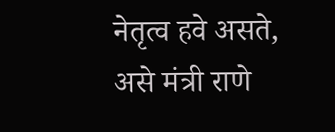नेतृत्व हवे असते, असे मंत्री राणे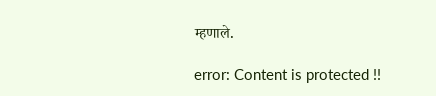म्हणाले.

error: Content is protected !!